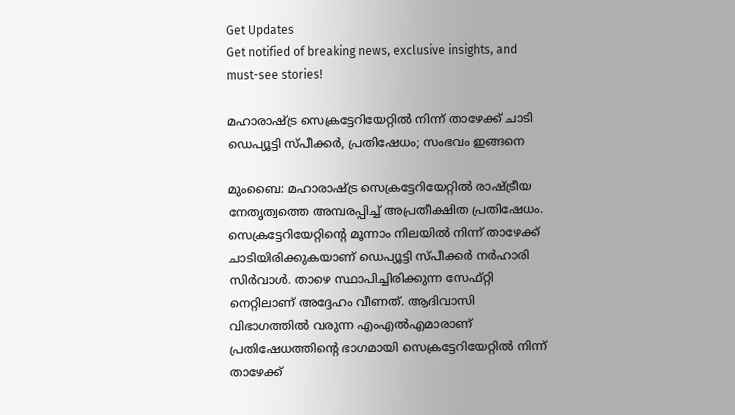Get Updates
Get notified of breaking news, exclusive insights, and must-see stories!

മഹാരാഷ്ട്ര സെക്രട്ടേറിയേറ്റില്‍ നിന്ന് താഴേക്ക് ചാടി ഡെപ്യൂട്ടി സ്പീക്കര്‍, പ്രതിഷേധം; സംഭവം ഇങ്ങനെ

മുംബൈ: മഹാരാഷ്ട്ര സെക്രട്ടേറിയേറ്റില്‍ രാഷ്ട്രീയ നേതൃത്വത്തെ അമ്പരപ്പിച്ച് അപ്രതീക്ഷിത പ്രതിഷേധം. സെക്രട്ടേറിയേറ്റിന്റെ മൂന്നാം നിലയില്‍ നിന്ന് താഴേക്ക് ചാടിയിരിക്കുകയാണ് ഡെപ്യൂട്ടി സ്പീക്കര്‍ നര്‍ഹാരി സിര്‍വാള്‍. താഴെ സ്ഥാപിച്ചിരിക്കുന്ന സേഫ്റ്റി നെറ്റിലാണ് അദ്ദേഹം വീണത്. ആദിവാസി വിഭാഗത്തില്‍ വരുന്ന എംഎല്‍എമാരാണ് പ്രതിഷേധത്തിന്റെ ഭാഗമായി സെക്രട്ടേറിയേറ്റില്‍ നിന്ന് താഴേക്ക്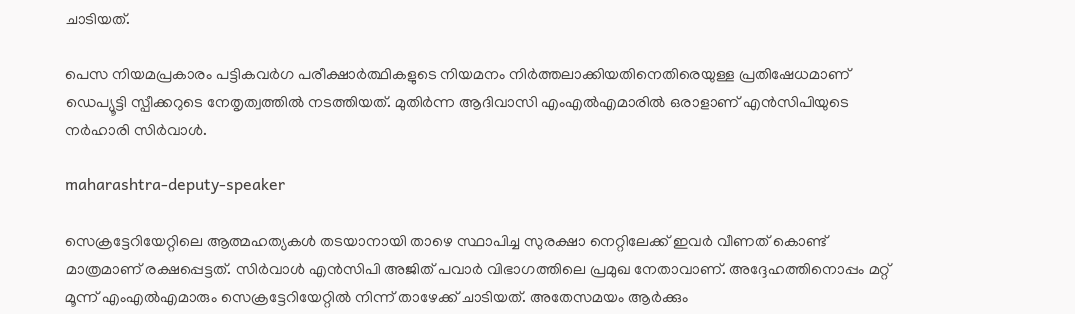ചാടിയത്.

പെസ നിയമപ്രകാരം പട്ടികവര്‍ഗ പരീക്ഷാര്‍ത്ഥികളുടെ നിയമനം നിര്‍ത്തലാക്കിയതിനെതിരെയുള്ള പ്രതിഷേധമാണ് ഡെപ്യൂട്ടി സ്പീക്കറുടെ നേതൃത്വത്തില്‍ നടത്തിയത്. മുതിര്‍ന്ന ആദിവാസി എംഎല്‍എമാരില്‍ ഒരാളാണ് എന്‍സിപിയുടെ നര്‍ഹാരി സിര്‍വാള്‍.

maharashtra-deputy-speaker

സെക്രട്ടേറിയേറ്റിലെ ആത്മഹത്യകള്‍ തടയാനായി താഴെ സ്ഥാപിച്ച സുരക്ഷാ നെറ്റിലേക്ക് ഇവര്‍ വീണത് കൊണ്ട് മാത്രമാണ് രക്ഷപ്പെട്ടത്. സിര്‍വാള്‍ എന്‍സിപി അജിത് പവാര്‍ വിഭാഗത്തിലെ പ്രമുഖ നേതാവാണ്. അദ്ദേഹത്തിനൊപ്പം മറ്റ് മൂന്ന് എംഎല്‍എമാരും സെക്രട്ടേറിയേറ്റില്‍ നിന്ന് താഴേക്ക് ചാടിയത്. അതേസമയം ആര്‍ക്കും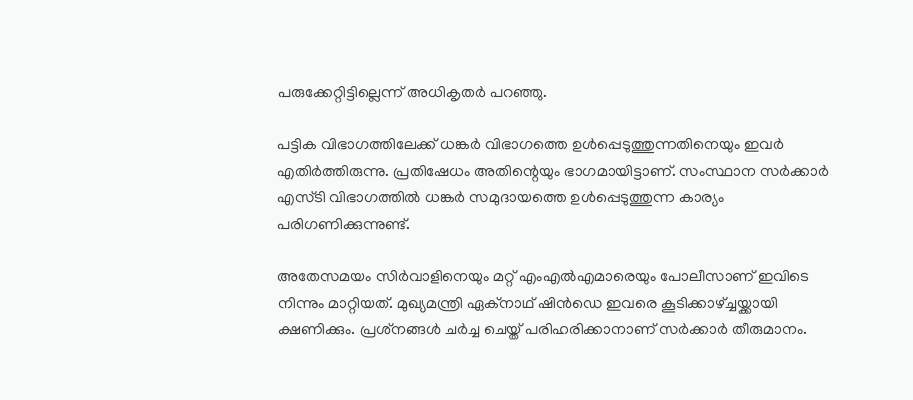പരുക്കേറ്റിട്ടില്ലെന്ന് അധികൃതര്‍ പറഞ്ഞു.

പട്ടിക വിഭാഗത്തിലേക്ക് ധങ്കര്‍ വിഭാഗത്തെ ഉള്‍പ്പെടുത്തുന്നതിനെയും ഇവര്‍ എതിര്‍ത്തിരുന്നു. പ്രതിഷേധം അതിന്റെയും ഭാഗമായിട്ടാണ്. സംസ്ഥാന സര്‍ക്കാര്‍ എസ്ടി വിഭാഗത്തില്‍ ധങ്കര്‍ സമുദായത്തെ ഉള്‍പ്പെടുത്തുന്ന കാര്യം പരിഗണിക്കുന്നുണ്ട്.

അതേസമയം സിര്‍വാളിനെയും മറ്റ് എംഎല്‍എമാരെയും പോലീസാണ് ഇവിടെ നിന്നും മാറ്റിയത്. മുഖ്യമന്ത്രി ഏക്‌നാഥ് ഷിന്‍ഡെ ഇവരെ കൂടിക്കാഴ്ച്ചയ്ക്കായി ക്ഷണിക്കും. പ്രശ്‌നങ്ങള്‍ ചര്‍ച്ച ചെയ്ത് പരിഹരിക്കാനാണ് സര്‍ക്കാര്‍ തീരുമാനം.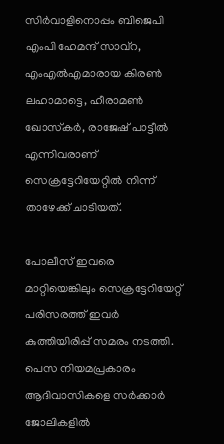സിര്‍വാളിനൊപ്പം ബിജെപി എംപി ഹേമന്ദ് സാവ്‌റ, എംഎല്‍എമാരായ കിരണ്‍ ലഹാമാട്ടെ, ഹീരാമണ്‍ ഖോസ്‌കര്‍, രാജേഷ് പാട്ടീല്‍ എന്നിവരാണ് സെക്രട്ടേറിയേറ്റില്‍ നിന്ന് താഴേക്ക് ചാടിയത്.

പോലീസ് ഇവരെ മാറ്റിയെങ്കിലും സെക്രട്ടേറിയേറ്റ് പരിസരത്ത് ഇവര്‍ കുത്തിയിരിപ്പ് സമരം നടത്തി. പെസ നിയമപ്രകാരം ആദിവാസികളെ സര്‍ക്കാര്‍ ജോലികളില്‍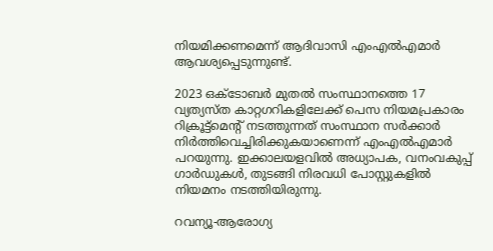നിയമിക്കണമെന്ന് ആദിവാസി എംഎല്‍എമാര്‍ ആവശ്യപ്പെടുന്നുണ്ട്.

2023 ഒക്ടോബര്‍ മുതല്‍ സംസ്ഥാനത്തെ 17 വ്യത്യസ്ത കാറ്റഗറികളിലേക്ക് പെസ നിയമപ്രകാരം റിക്രൂട്ട്‌മെന്റ് നടത്തുന്നത് സംസ്ഥാന സര്‍ക്കാര്‍ നിര്‍ത്തിവെച്ചിരിക്കുകയാണെന്ന് എംഎല്‍എമാര്‍ പറയുന്നു. ഇക്കാലയളവില്‍ അധ്യാപക, വനംവകുപ്പ് ഗാര്‍ഡുകള്‍, തുടങ്ങി നിരവധി പോസ്റ്റുകളില്‍ നിയമനം നടത്തിയിരുന്നു.

റവന്യൂ-ആരോഗ്യ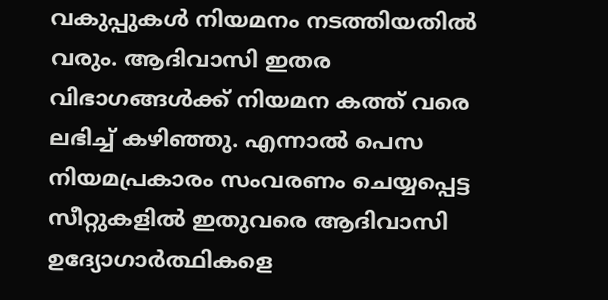വകുപ്പുകള്‍ നിയമനം നടത്തിയതില്‍ വരും. ആദിവാസി ഇതര വിഭാഗങ്ങള്‍ക്ക് നിയമന കത്ത് വരെ ലഭിച്ച് കഴിഞ്ഞു. എന്നാല്‍ പെസ നിയമപ്രകാരം സംവരണം ചെയ്യപ്പെട്ട സീറ്റുകളില്‍ ഇതുവരെ ആദിവാസി ഉദ്യോഗാര്‍ത്ഥികളെ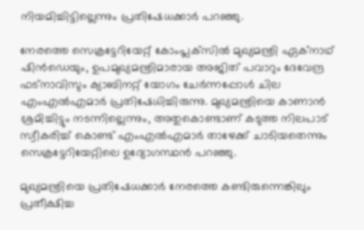നിയമിച്ചിട്ടില്ലെന്നും പ്രതിഷേധക്കാര്‍ പറഞ്ഞു.

നേരത്തെ സെക്രട്ടേറിയേറ്റ് കോംപ്ലക്‌സില്‍ മുഖ്യമന്ത്രി ഏക്‌നാഥ് ഷിന്‍ഡെയും, ഉപമുഖ്യമന്ത്രിമാരായ അജിത് പവാറും ദേവേന്ദ്ര ഫട്‌നാവിസും ക്യാബിനറ്റ് യോഗം ചേര്‍ന്നപ്പോള്‍ ചില എംഎല്‍എമാര്‍ പ്രതിഷേധിച്ചിരുന്നു. മുഖ്യമന്ത്രിയെ കാണാന്‍ ശ്രമിച്ചിട്ടും നടന്നില്ലെന്നും, അതുകൊണ്ടാണ് കടുത്ത നിലപാട് സ്വീകരിച്ച് കൊണ്ട് എംഎല്‍എമാര്‍ താഴേക്ക് ചാടിയതെന്നും സെക്രട്ടേറിയേറ്റിലെ ഉദ്യോഗസ്ഥന്‍ പറഞ്ഞു.

മുഖ്യമന്ത്രിയെ പ്രതിഷേധക്കാര്‍ നേരത്തെ കണ്ടിരുന്നെങ്കിലും പ്രതീക്ഷിച്ച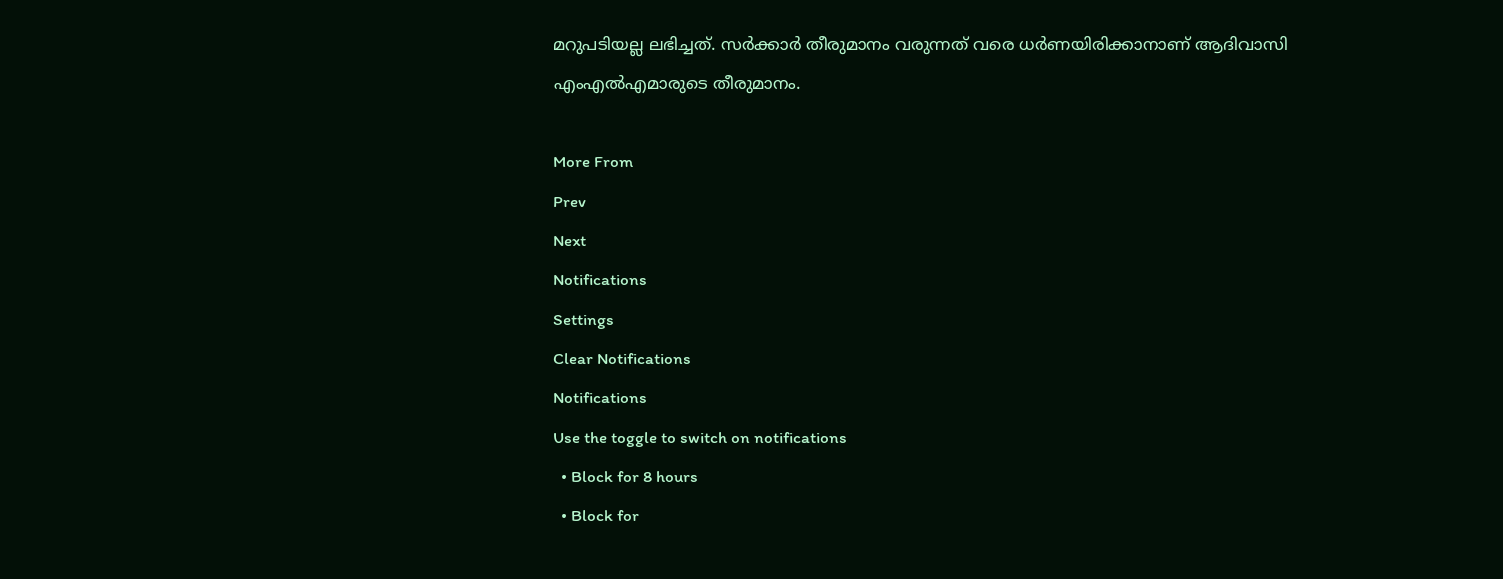മറുപടിയല്ല ലഭിച്ചത്. സര്‍ക്കാര്‍ തീരുമാനം വരുന്നത് വരെ ധര്‍ണയിരിക്കാനാണ് ആദിവാസി എംഎല്‍എമാരുടെ തീരുമാനം.

More From
Prev
Next
Notifications
Settings
Clear Notifications
Notifications
Use the toggle to switch on notifications
  • Block for 8 hours
  • Block for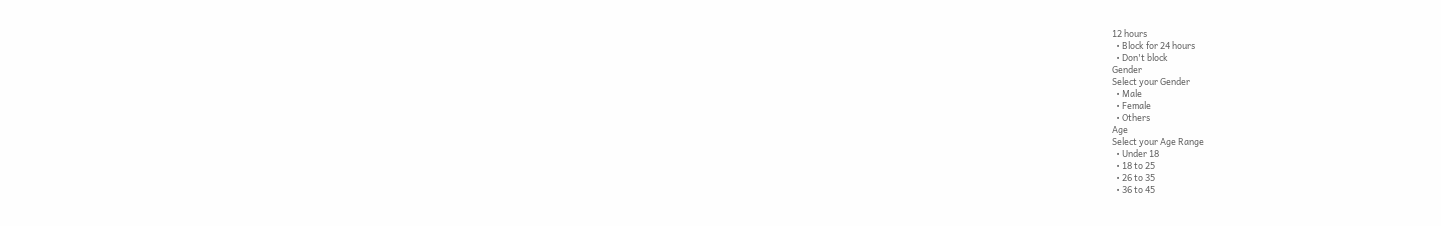12 hours
  • Block for 24 hours
  • Don't block
Gender
Select your Gender
  • Male
  • Female
  • Others
Age
Select your Age Range
  • Under 18
  • 18 to 25
  • 26 to 35
  • 36 to 45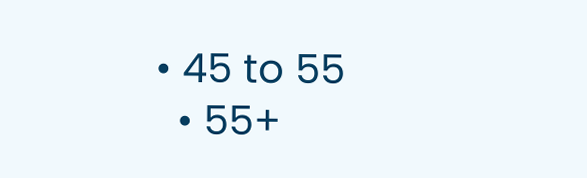• 45 to 55
  • 55+